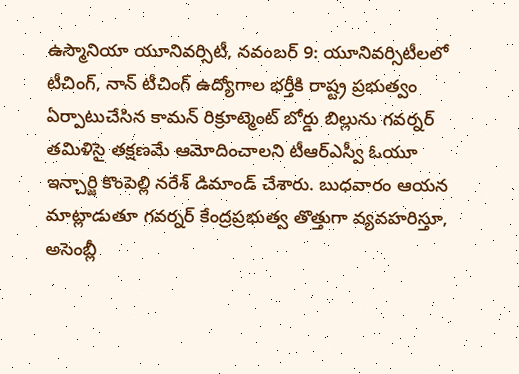ఉస్మానియా యూనివర్సిటీ, నవంబర్ 9: యూనివర్సిటీలలో టీచింగ్, నాన్ టీచింగ్ ఉద్యోగాల భర్తీకి రాష్ట్ర ప్రభుత్వం ఏర్పాటుచేసిన కామన్ రిక్రూట్మెంట్ బోర్డు బిల్లును గవర్నర్ తమిళిసై తక్షణమే ఆమోదించాలని టీఆర్ఎస్వీ ఓయూ ఇన్చార్జి కొంపెల్లి నరేశ్ డిమాండ్ చేశారు. బుధవారం ఆయన మాట్లాడుతూ గవర్నర్ కేంద్రప్రభుత్వ తొత్తుగా వ్యవహరిస్తూ, అసెంబ్లీ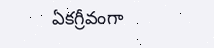ఏకగ్రీవంగా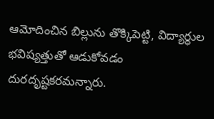ఆమోదించిన బిల్లును తొక్కిపెట్టి, విద్యార్థుల భవిష్యత్తుతో ఆడుకోవడం దురదృష్టకరమన్నారు.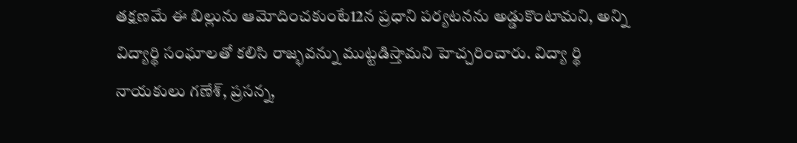తక్షణమే ఈ బిల్లును ఆమోదించకుంటే12న ప్రధాని పర్యటనను అడ్డుకొంటామని, అన్ని విద్యార్థి సంఘాలతో కలిసి రాజ్భవన్ను ముట్టడిస్తామని హెచ్చరించారు. విద్యా ర్థి నాయకులు గణేశ్, ప్రసన్న,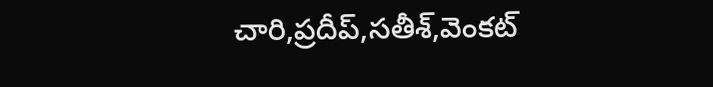చారి,ప్రదీప్,సతీశ్,వెంకట్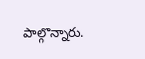పాల్గొన్నారు.